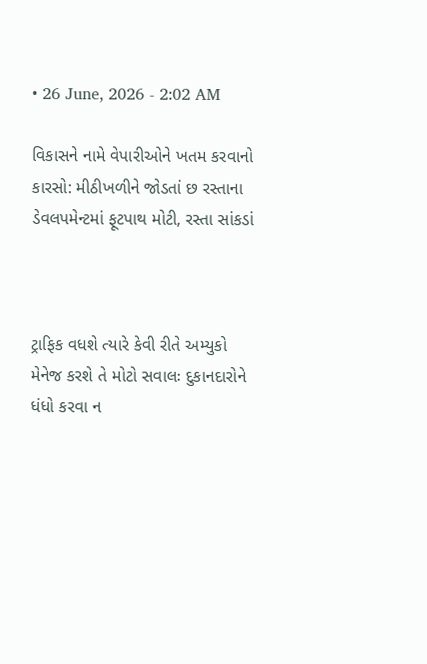• 26 June, 2026 - 2:02 AM

વિકાસને નામે વેપારીઓને ખતમ કરવાનો કારસો: મીઠીખળીને જોડતાં છ રસ્તાના ડેવલપમેન્ટમાં ફૂટપાથ મોટી, રસ્તા સાંકડાં



ટ્રાફિક વધશે ત્યારે કેવી રીતે અમ્યુકો મેનેજ કરશે તે મોટો સવાલઃ દુકાનદારોને ધંધો કરવા ન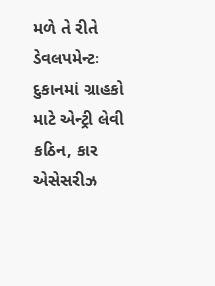મળે તે રીતે ડેવલપમેન્ટઃ દુકાનમાં ગ્રાહકો માટે એન્ટ્રી લેવી કઠિન, કાર એસેસરીઝ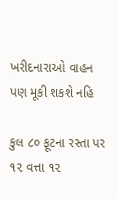ખરીદનારાઓ વાહન પણ મૂકી શકશે નહિ

કુલ ૮૦ ફૂટના રસ્તા પર ૧૨ વત્તા ૧૨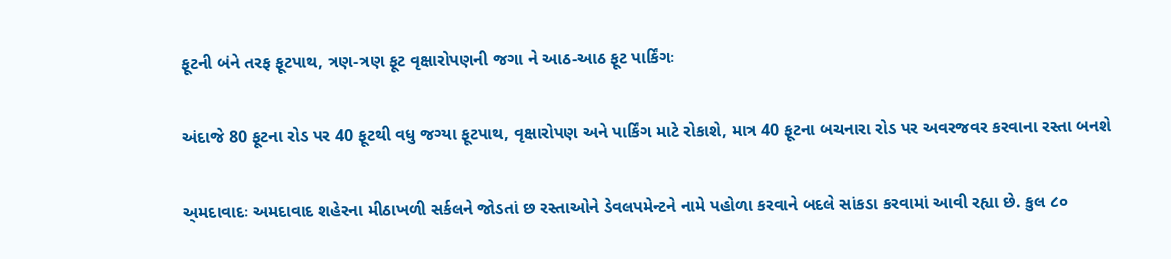ફૂટની બંને તરફ ફૂટપાથ, ત્રણ-ત્રણ ફૂટ વૃક્ષારોપણની જગા ને આઠ-આઠ ફૂટ પાર્કિંગઃ

અંદાજે 80 ફૂટના રોડ પર 40 ફૂટથી વધુ જગ્યા ફૂટપાથ, વૃક્ષારોપણ અને પાર્કિંગ માટે રોકાશે, માત્ર 40 ફૂટના બચનારા રોડ પર અવરજવર કરવાના રસ્તા બનશે

અ્મદાવાદઃ અમદાવાદ શહેરના મીઠાખળી સર્કલને જોડતાં છ રસ્તાઓને ડેવલપમેન્ટને નામે પહોળા કરવાને બદલે સાંકડા કરવામાં આવી રહ્યા છે. કુલ ૮૦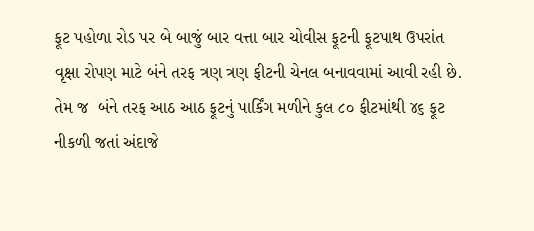ફૂટ પહોળા રોડ પર બે બાજું બાર વત્તા બાર ચોવીસ ફૂટની ફૂટપાથ ઉપરાંત વૃક્ષા રોપણ માટે બંને તરફ ત્રણ ત્રણ ફીટની ચેનલ બનાવવામાં આવી રહી છે. તેમ જ  બંને તરફ આઠ આઠ ફૂટનું પાર્કિંગ મળીને કુલ ૮૦ ફીટમાંથી ૪૬ ફૂટ નીકળી જતાં અંદાજે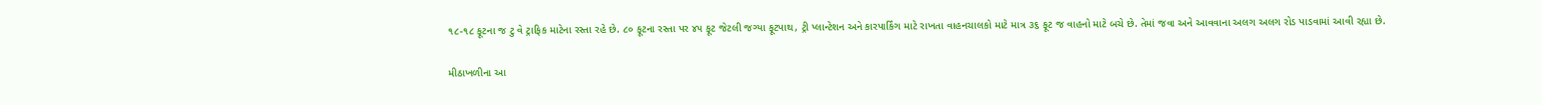૧૮-૧૮ ફૂટના જ ટુ વે ટ્રાફિક માટેના રસ્તા રહે છે. ૮૦ ફૂટના રસ્તા પર ૪૫ ફૂટ જેટલી જગ્યા ફૂટપાથ, ટ્રી પ્લાન્ટેશન અને કારપાર્કિંગ માટે રાખતા વાહનચાલકો માટે માત્ર ૩૬ ફૂટ જ વાહનો માટે બચે છે. તેમાં જવા અને આવવાના અલગ અલગ રોડ પાડવામાં આવી રહ્યા છે.

મીઠાખળીના આ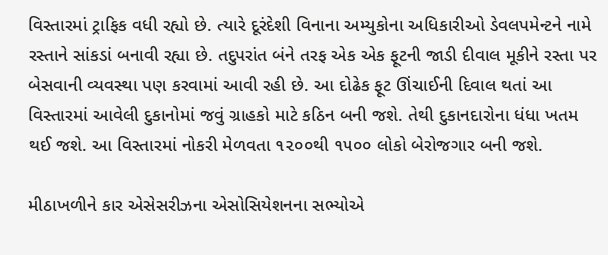વિસ્તારમાં ટ્રાફિક વધી રહ્યો છે. ત્યારે દૂરંદેશી વિનાના અમ્યુકોના અધિકારીઓ ડેવલપમેન્ટને નામે રસ્તાને સાંકડાં બનાવી રહ્યા છે. તદુપરાંત બંને તરફ એક એક ફૂટની જાડી દીવાલ મૂકીને રસ્તા પર બેસવાની વ્યવસ્થા પણ કરવામાં આવી રહી છે. આ દોઢેક ફૂટ ઊંચાઈની દિવાલ થતાં આ વિસ્તારમાં આવેલી દુકાનોમાં જવું ગ્રાહકો માટે કઠિન બની જશે. તેથી દુકાનદારોના ધંધા ખતમ થઈ જશે. આ વિસ્તારમાં નોકરી મેળવતા ૧૨૦૦થી ૧૫૦૦ લોકો બેરોજગાર બની જશે.

મીઠાખળીને કાર એસેસરીઝના એસોસિયેશનના સભ્યોએ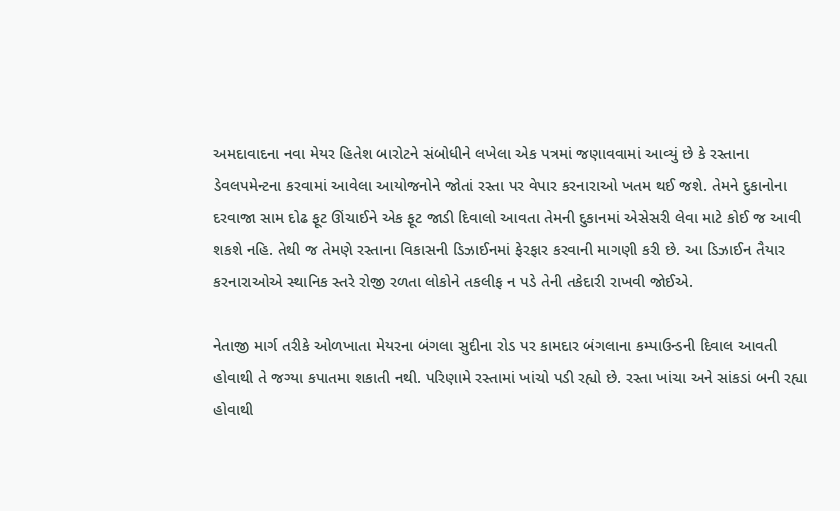અમદાવાદના નવા મેયર હિતેશ બારોટને સંબોધીને લખેલા એક પત્રમાં જણાવવામાં આવ્યું છે કે રસ્તાના ડેવલપમેન્ટના કરવામાં આવેલા આયોજનોને જોતાં રસ્તા પર વેપાર કરનારાઓ ખતમ થઈ જશે. તેમને દુકાનોના દરવાજા સામ દોઢ ફૂટ ઊંચાઈને એક ફૂટ જાડી દિવાલો આવતા તેમની દુકાનમાં એસેસરી લેવા માટે કોઈ જ આવી શકશે નહિ. તેથી જ તેમણે રસ્તાના વિકાસની ડિઝાઈનમાં ફેરફાર કરવાની માગણી કરી છે. આ ડિઝાઈન તૈયાર કરનારાઓએ સ્થાનિક સ્તરે રોજી રળતા લોકોને તકલીફ ન પડે તેની તકેદારી રાખવી જોઈએ.

નેતાજી માર્ગ તરીકે ઓળખાતા મેયરના બંગલા સુદીના રોડ પર કામદાર બંગલાના કમ્પાઉન્ડની દિવાલ આવતી હોવાથી તે જગ્યા કપાતમા શકાતી નથી. પરિણામે રસ્તામાં ખાંચો પડી રહ્યો છે. રસ્તા ખાંચા અને સાંકડાં બની રહ્યા હોવાથી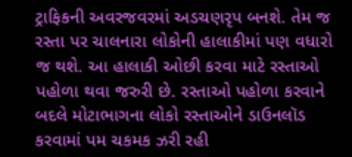ટ્રાફિકની અવરજવરમાં અડચણરૃપ બનશે. તેમ જ રસ્તા પર ચાલનારા લોકોની હાલાકીમાં પણ વધારો જ થશે. આ હાલાકી ઓછી કરવા માટે રસ્તાઓ પહોળા થવા જરુરી છે. રસ્તાઓ પહોળા કરવાને બદલે મોટાભાગના લોકો રસ્તાઓને ડાઉનલૉડ કરવામાં પમ ચકમક ઝરી રહી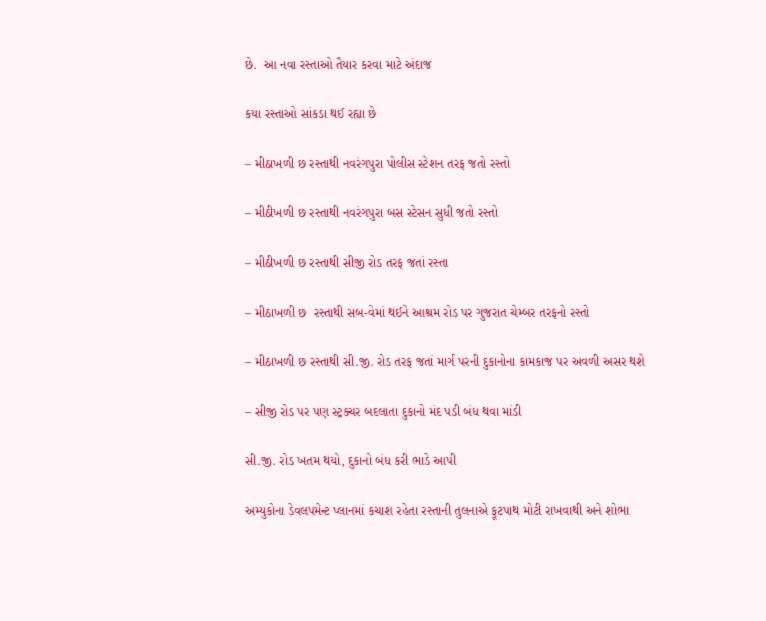છે.  આ નવા રસ્તાઓ તૈયાર કરવા માટે અંદાજ

કયા રસ્તાઓ સાંકડા થઈ રહ્યા છે

– મીઠાખળી છ રસ્તાથી નવરંગપુરા પોલીસ સ્ટેશન તરફ જતો રસ્તો

– મીઠીખળી છ રસ્તાથી નવરંગપુરા બસ સ્ટેસન સુધી જતો રસ્તો

– મીઠીખળી છ રસ્તાથી સીજી રોડ તરફ જતાં રસ્તા

– મીઠાખળી છ  રસ્તાથી સબ-વેમાં થઈને આશ્રમ રોડ પર ગુજરાત ચેમ્બર તરફનો રસ્તો

– મીઠાખળી છ રસ્તાથી સી.જી. રોડ તરફ જતાં માર્ગ પરની દુકાનોના કામકાજ પર અવળી અસર થશે

– સીજી રોડ પર પણ સ્ટ્રક્ચર બદલાતા દુકાનો મંદ પડી બંધ થવા માંડી

સી.જી. રોડ ખતમ થયો, દુકાનો બંધ કરી ભાડે આપી

અમ્યુકોના ડેવલપમેન્ટ પ્લાનમાં કચાશ રહેતા રસ્તાની તુલનાએ ફૂટપાથ મોટી રાખવાથી અને શોભા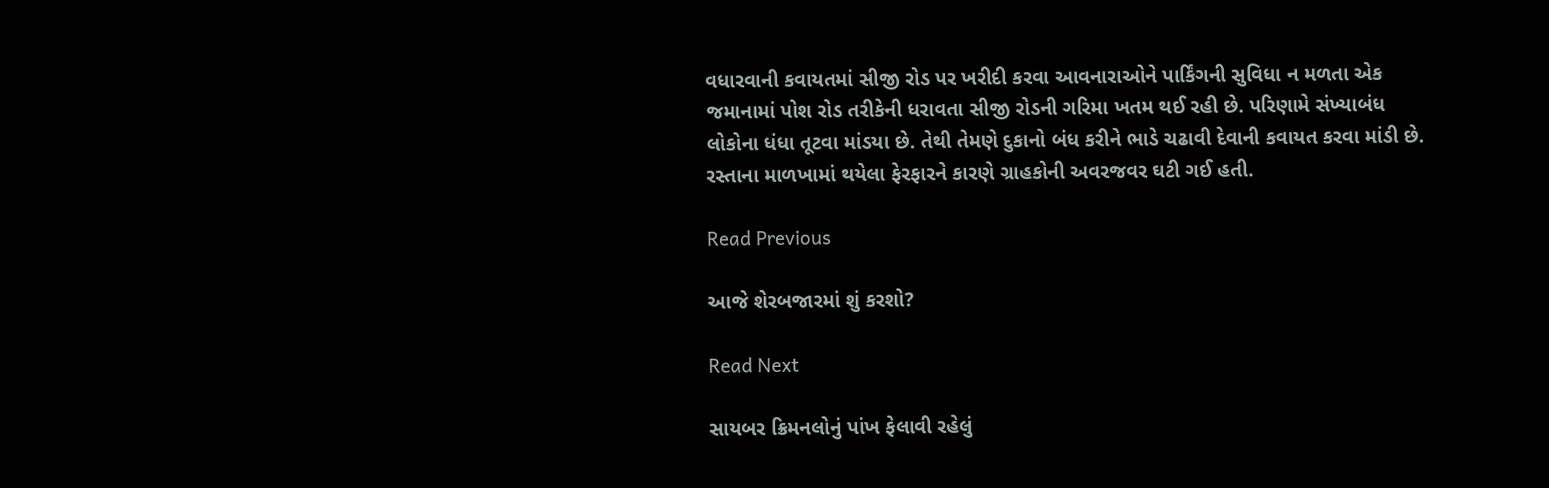વધારવાની કવાયતમાં સીજી રોડ પર ખરીદી કરવા આવનારાઓને પાર્કિંગની સુવિધા ન મળતા એક જમાનામાં પોશ રોડ તરીકેની ધરાવતા સીજી રોડની ગરિમા ખતમ થઈ રહી છે. પરિણામે સંખ્યાબંધ લોકોના ધંધા તૂટવા માંડયા છે. તેથી તેમણે દુકાનો બંધ કરીને ભાડે ચઢાવી દેવાની કવાયત કરવા માંડી છે. રસ્તાના માળખામાં થયેલા ફેરફારને કારણે ગ્રાહકોની અવરજવર ઘટી ગઈ હતી.

Read Previous

આજે શેરબજારમાં શું કરશો?

Read Next

સાયબર ક્રિમનલોનું પાંખ ફેલાવી રહેલું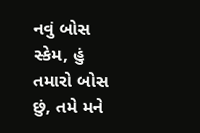નવું બોસ સ્કેમ, હું તમારો બોસ છું, તમે મને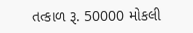તત્કાળ રૂ. 50000 મોકલી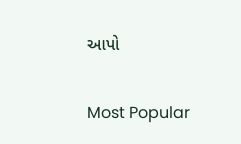આપો

Most Popular